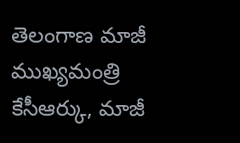తెలంగాణ మాజీ ముఖ్యమంత్రి కేసీఆర్కు, మాజీ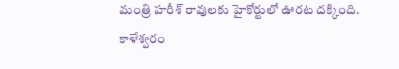మంత్రి హరీశ్ రావులకు హైకోర్టులో ఊరట దక్కింది. కాళేశ్వరం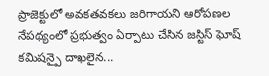ప్రాజెక్టులో అవకతవకలు జరిగాయని ఆరోపణల నేపథ్యంలో ప్రభుత్వం ఏర్పాటు చేసిన జస్టిస్ ఘోష్ కమిషన్పై దాఖలైన...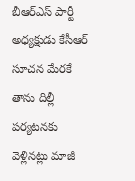బీఆర్ఎస్ పార్టీ అధ్యక్షుడు కేసీఆర్ సూచన మేరకే తాను దిల్లీ పర్యటనకు వెళ్లినట్లు మాజీ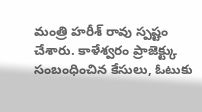మంత్రి హరీశ్ రావు స్పష్టం చేశారు. కాళేశ్వరం ప్రాజెక్ట్కు సంబంధించిన కేసులు, ఓటుకు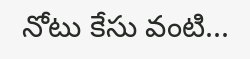నోటు కేసు వంటి...